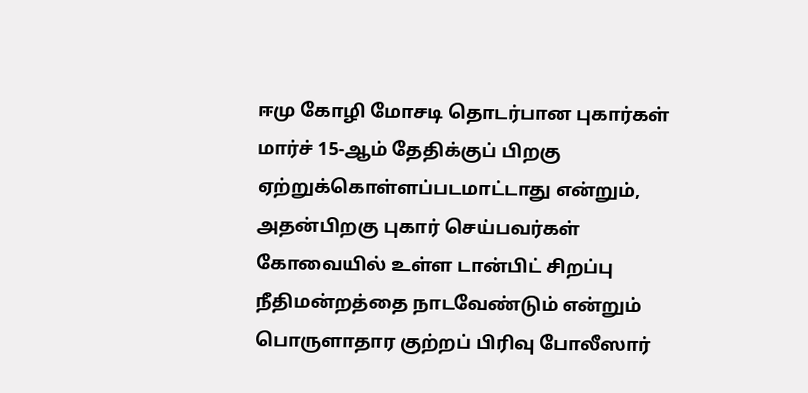ஈமு கோழி மோசடி தொடர்பான புகார்கள் மார்ச் 15-ஆம் தேதிக்குப் பிறகு ஏற்றுக்கொள்ளப்படமாட்டாது என்றும், அதன்பிறகு புகார் செய்பவர்கள் கோவையில் உள்ள டான்பிட் சிறப்பு நீதிமன்றத்தை நாடவேண்டும் என்றும் பொருளாதார குற்றப் பிரிவு போலீஸார்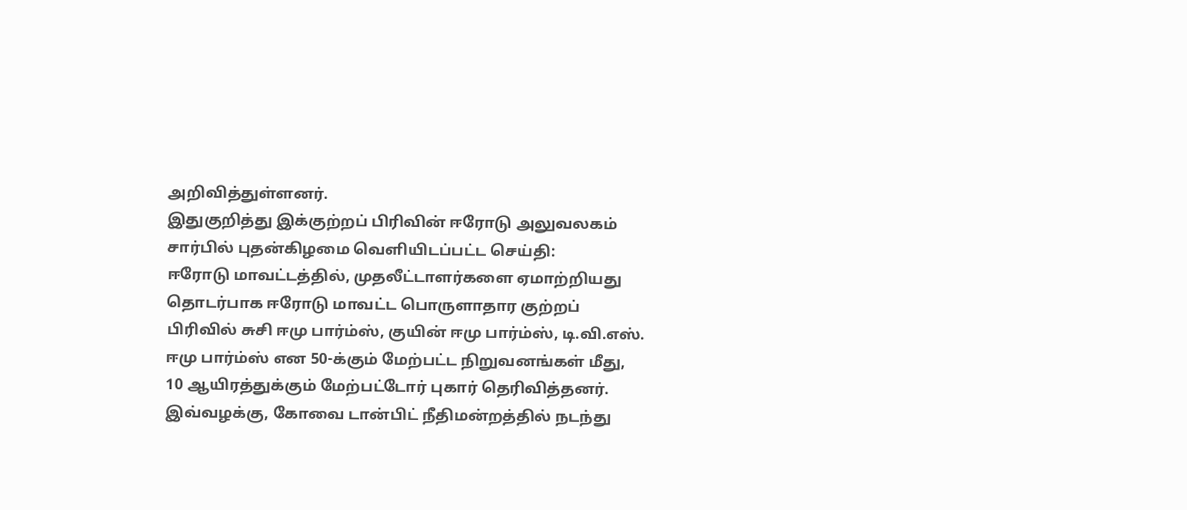அறிவித்துள்ளனர்.
இதுகுறித்து இக்குற்றப் பிரிவின் ஈரோடு அலுவலகம் சார்பில் புதன்கிழமை வெளியிடப்பட்ட செய்தி:
ஈரோடு மாவட்டத்தில், முதலீட்டாளர்களை ஏமாற்றியது தொடர்பாக ஈரோடு மாவட்ட பொருளாதார குற்றப் பிரிவில் சுசி ஈமு பார்ம்ஸ், குயின் ஈமு பார்ம்ஸ், டி.வி.எஸ். ஈமு பார்ம்ஸ் என 50-க்கும் மேற்பட்ட நிறுவனங்கள் மீது, 10 ஆயிரத்துக்கும் மேற்பட்டோர் புகார் தெரிவித்தனர்.
இவ்வழக்கு, கோவை டான்பிட் நீதிமன்றத்தில் நடந்து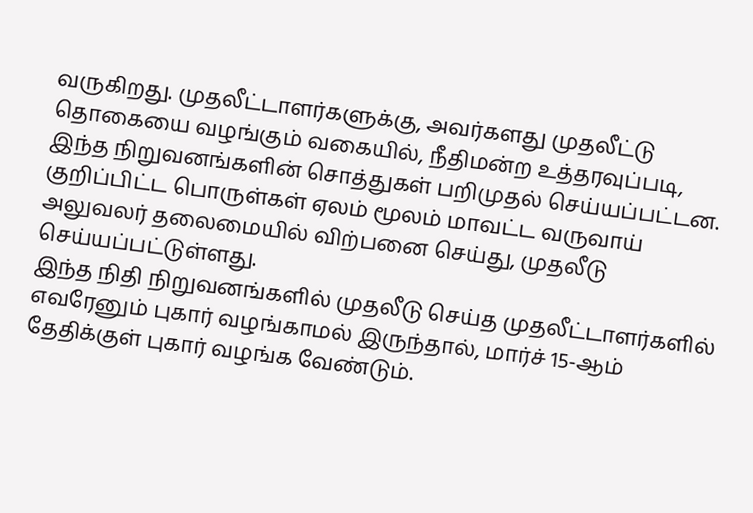வருகிறது. முதலீட்டாளர்களுக்கு, அவர்களது முதலீட்டு தொகையை வழங்கும் வகையில், நீதிமன்ற உத்தரவுப்படி, இந்த நிறுவனங்களின் சொத்துகள் பறிமுதல் செய்யப்பட்டன. குறிப்பிட்ட பொருள்கள் ஏலம் மூலம் மாவட்ட வருவாய் அலுவலர் தலைமையில் விற்பனை செய்து, முதலீடு செய்யப்பட்டுள்ளது.
இந்த நிதி நிறுவனங்களில் முதலீடு செய்த முதலீட்டாளர்களில் எவரேனும் புகார் வழங்காமல் இருந்தால், மார்ச் 15-ஆம் தேதிக்குள் புகார் வழங்க வேண்டும்.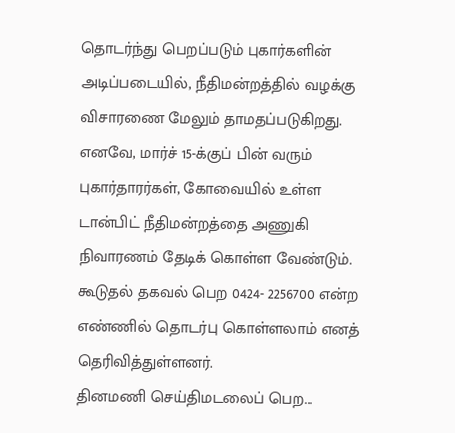தொடர்ந்து பெறப்படும் புகார்களின் அடிப்படையில், நீதிமன்றத்தில் வழக்கு விசாரணை மேலும் தாமதப்படுகிறது.
எனவே, மார்ச் 15-க்குப் பின் வரும் புகார்தாரர்கள், கோவையில் உள்ள டான்பிட் நீதிமன்றத்தை அணுகி நிவாரணம் தேடிக் கொள்ள வேண்டும். கூடுதல் தகவல் பெற 0424- 2256700 என்ற எண்ணில் தொடர்பு கொள்ளலாம் எனத் தெரிவித்துள்ளனர்.
தினமணி செய்திமடலைப் பெற...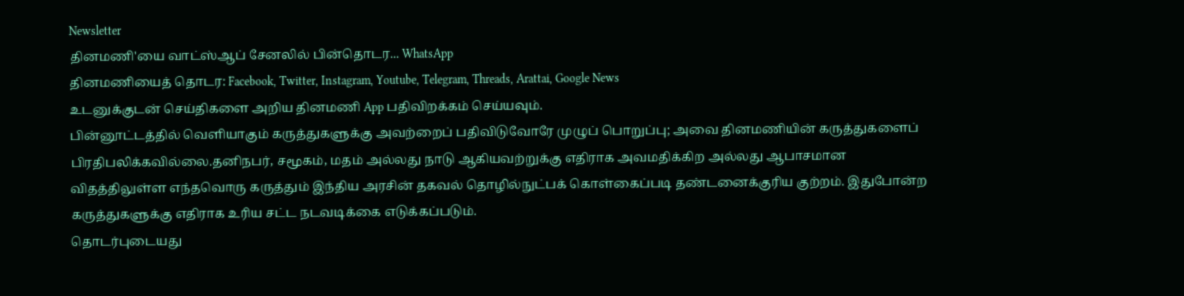Newsletter
தினமணி'யை வாட்ஸ்ஆப் சேனலில் பின்தொடர... WhatsApp
தினமணியைத் தொடர: Facebook, Twitter, Instagram, Youtube, Telegram, Threads, Arattai, Google News
உடனுக்குடன் செய்திகளை அறிய தினமணி App பதிவிறக்கம் செய்யவும்.
பின்னூட்டத்தில் வெளியாகும் கருத்துகளுக்கு அவற்றைப் பதிவிடுவோரே முழுப் பொறுப்பு; அவை தினமணியின் கருத்துகளைப் பிரதிபலிக்கவில்லை.தனிநபர், சமூகம், மதம் அல்லது நாடு ஆகியவற்றுக்கு எதிராக அவமதிக்கிற அல்லது ஆபாசமான விதத்திலுள்ள எந்தவொரு கருத்தும் இந்திய அரசின் தகவல் தொழில்நுட்பக் கொள்கைப்படி தண்டனைக்குரிய குற்றம். இதுபோன்ற கருத்துகளுக்கு எதிராக உரிய சட்ட நடவடிக்கை எடுக்கப்படும்.
தொடர்புடையது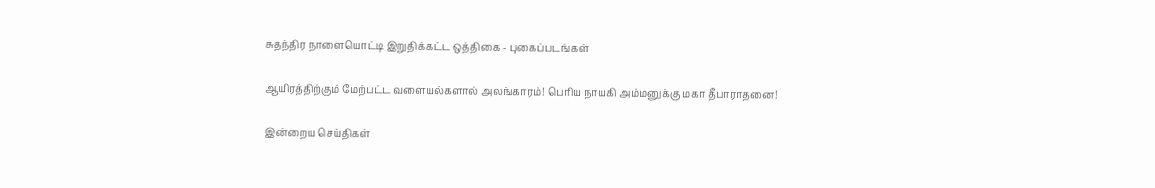சுதந்திர நாளையொட்டி இறுதிக்கட்ட ஒத்திகை - புகைப்படங்கள்

ஆயிரத்திற்கும் மேற்பட்ட வளையல்களால் அலங்காரம்! பெரிய நாயகி அம்மனுக்கு மகா தீபாராதனை!

இன்றைய செய்திகள்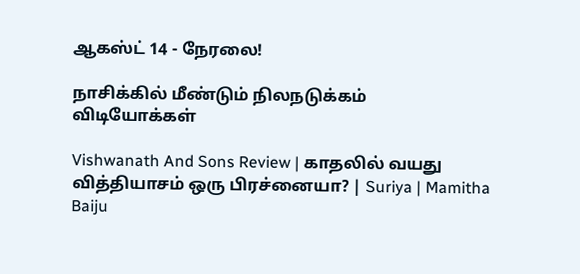ஆகஸ்ட் 14 - நேரலை!

நாசிக்கில் மீண்டும் நிலநடுக்கம்
விடியோக்கள்

Vishwanath And Sons Review | காதலில் வயது வித்தியாசம் ஒரு பிரச்னையா? | Suriya | Mamitha Baiju